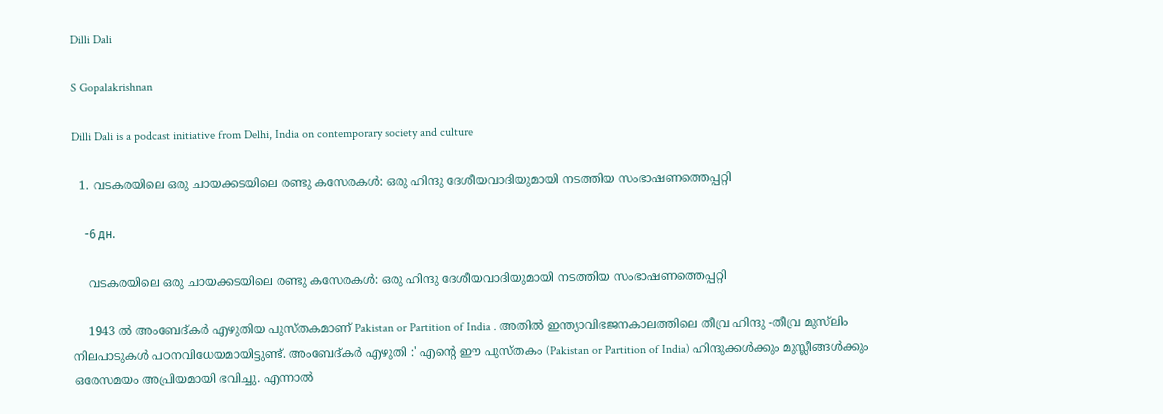Dilli Dali

S Gopalakrishnan

Dilli Dali is a podcast initiative from Delhi, India on contemporary society and culture

  1. വടകരയിലെ ഒരു ചായക്കടയിലെ രണ്ടു കസേരകൾ: ഒരു ഹിന്ദു ദേശീയവാദിയുമായി നടത്തിയ സംഭാഷണത്തെപ്പറ്റി

    -6 дн.

    വടകരയിലെ ഒരു ചായക്കടയിലെ രണ്ടു കസേരകൾ: ഒരു ഹിന്ദു ദേശീയവാദിയുമായി നടത്തിയ സംഭാഷണത്തെപ്പറ്റി

    1943 ൽ അംബേദ്‌കർ എഴുതിയ പുസ്തകമാണ് Pakistan or Partition of India . അതിൽ ഇന്ത്യാവിഭജനകാലത്തിലെ തീവ്ര ഹിന്ദു -തീവ്ര മുസ്‌ലിം നിലപാടുകൾ പഠനവിധേയമായിട്ടുണ്ട്. അംബേദ്‌കർ എഴുതി :' എൻ്റെ ഈ പുസ്തകം (Pakistan or Partition of India) ഹിന്ദുക്കൾക്കും മുസ്ലീങ്ങൾക്കും ഒരേസമയം അപ്രിയമായി ഭവിച്ചു. എന്നാൽ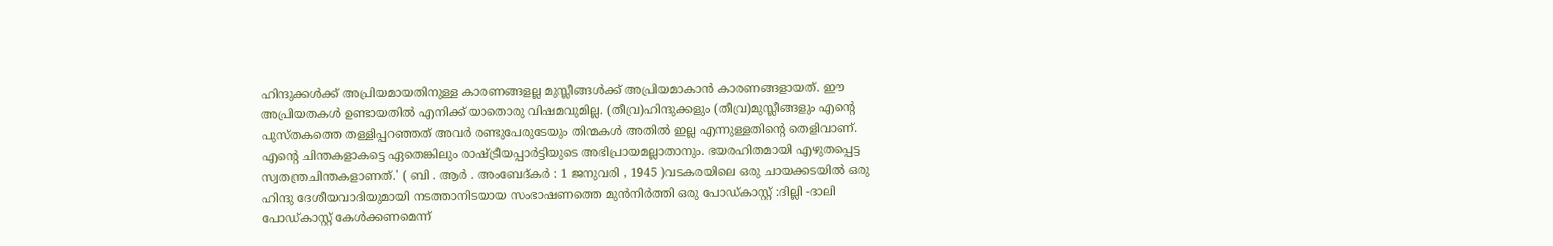ഹിന്ദുക്കൾക്ക് അപ്രിയമായതിനുള്ള കാരണങ്ങളല്ല മുസ്ലീങ്ങൾക്ക് അപ്രിയമാകാൻ കാരണങ്ങളായത്. ഈ അപ്രിയതകൾ ഉണ്ടായതിൽ എനിക്ക് യാതൊരു വിഷമവുമില്ല. (തീവ്ര)ഹിന്ദുക്കളും (തീവ്ര)മുസ്ലീങ്ങളും എൻ്റെ പുസ്തകത്തെ തള്ളിപ്പറഞ്ഞത് അവർ രണ്ടുപേരുടേയും തിന്മകൾ അതിൽ ഇല്ല എന്നുള്ളതിന്റെ തെളിവാണ്. എൻ്റെ ചിന്തകളാകട്ടെ ഏതെങ്കിലും രാഷ്ട്രീയപ്പാർട്ടിയുടെ അഭിപ്രായമല്ലാതാനും. ഭയരഹിതമായി എഴുതപ്പെട്ട സ്വതന്ത്രചിന്തകളാണത്.' ( ബി . ആർ . അംബേദ്‌കർ : 1 ജനുവരി , 1945 )വടകരയിലെ ഒരു ചായക്കടയിൽ ഒരു ഹിന്ദു ദേശീയവാദിയുമായി നടത്താനിടയായ സംഭാഷണത്തെ മുൻനിർത്തി ഒരു പോഡ്‌കാസ്റ്റ് :ദില്ലി -ദാലി പോഡ്‌കാസ്റ്റ് കേൾക്കണമെന്ന്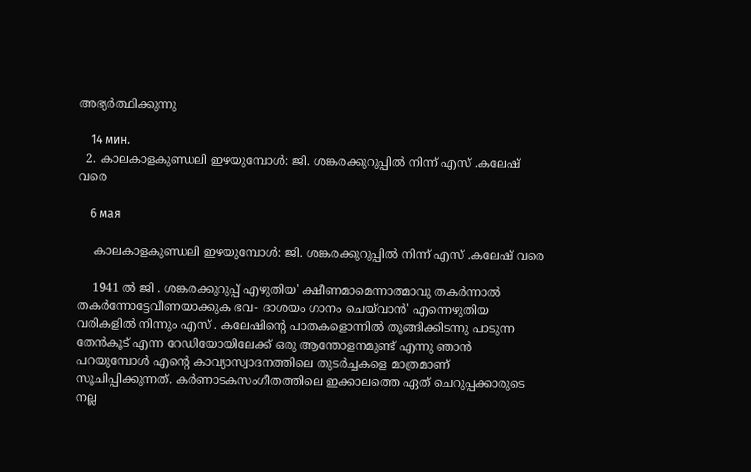അഭ്യർത്ഥിക്കുന്നു

    14 мин.
  2. കാലകാളകുണ്ഡലി ഇഴയുമ്പോൾ: ജി. ശങ്കരക്കുറുപ്പിൽ നിന്ന് എസ് .കലേഷ് വരെ

    6 мая

    കാലകാളകുണ്ഡലി ഇഴയുമ്പോൾ: ജി. ശങ്കരക്കുറുപ്പിൽ നിന്ന് എസ് .കലേഷ് വരെ

    1941 ൽ ജി . ശങ്കരക്കുറുപ്പ് എഴുതിയ' ക്ഷീണമാമെന്നാത്മാവു തകർന്നാൽ തകർന്നോട്ടേവീണയാക്കുക ഭവ- ദാശയം ഗാനം ചെയ്‌വാൻ' എന്നെഴുതിയ വരികളിൽ നിന്നും എസ് . കലേഷിന്റെ പാതകളൊന്നിൽ തൂങ്ങിക്കിടന്നു പാടുന്ന തേൻകൂട് എന്ന റേഡിയോയിലേക്ക് ഒരു ആന്തോളനമുണ്ട് എന്നു ഞാൻ പറയുമ്പോൾ എൻ്റെ കാവ്യാസ്വാദനത്തിലെ തുടർച്ചകളെ മാത്രമാണ് സൂചിപ്പിക്കുന്നത്. കർണാടകസംഗീതത്തിലെ ഇക്കാലത്തെ ഏത് ചെറുപ്പക്കാരുടെ നല്ല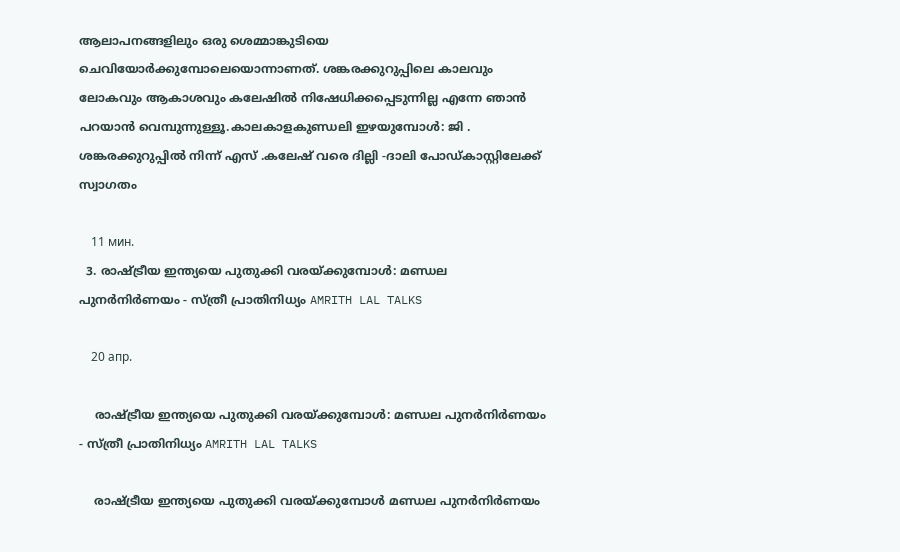ആലാപനങ്ങളിലും ഒരു ശെമ്മാങ്കുടിയെ ചെവിയോർക്കുമ്പോലെയൊന്നാണത്. ശങ്കരക്കുറുപ്പിലെ കാലവും ലോകവും ആകാശവും കലേഷിൽ നിഷേധിക്കപ്പെടുന്നില്ല എന്നേ ഞാൻ പറയാൻ വെമ്പുന്നുള്ളൂ.കാലകാളകുണ്ഡലി ഇഴയുമ്പോൾ: ജി . ശങ്കരക്കുറുപ്പിൽ നിന്ന് എസ് .കലേഷ് വരെ ദില്ലി -ദാലി പോഡ്‌കാസ്റ്റിലേക്ക് സ്വാഗതം

    11 мин.
  3. രാഷ്ട്രീയ ഇന്ത്യയെ പുതുക്കി വരയ്ക്കുമ്പോൾ: മണ്ഡല പുനർനിർണയം - സ്ത്രീ പ്രാതിനിധ്യം AMRITH LAL TALKS

    20 апр.

    രാഷ്ട്രീയ ഇന്ത്യയെ പുതുക്കി വരയ്ക്കുമ്പോൾ: മണ്ഡല പുനർനിർണയം - സ്ത്രീ പ്രാതിനിധ്യം AMRITH LAL TALKS

    രാഷ്ട്രീയ ഇന്ത്യയെ പുതുക്കി വരയ്ക്കുമ്പോൾ മണ്ഡല പുനർനിർണയം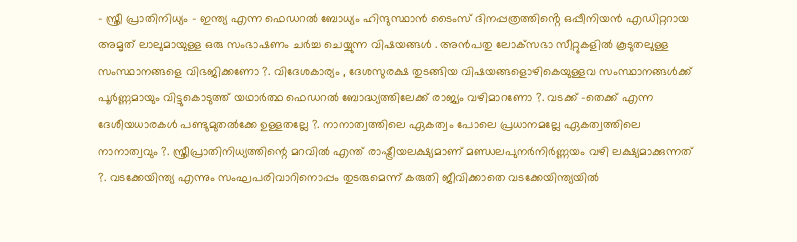- സ്ത്രീ പ്രാതിനിധ്യം - ഇന്ത്യ എന്ന ഫെഡറൽ ബോധ്യം ഹിന്ദുസ്ഥാൻ ടൈംസ് ദിനപ്പത്രത്തിൻ്റെ ഒപ്പീനിയൻ എഡിറ്ററായ അമൃത് ലാലുമായുള്ള ഒരു സംഭാഷണം ചർച്ച ചെയ്യുന്ന വിഷയങ്ങൾ . അൻപതു ലോക്‌സഭാ സീറ്റുകളിൽ കൂടുതലുള്ള സംസ്ഥാനങ്ങളെ വിഭജിക്കണോ ?. വിദേശകാര്യം , ദേശസുരക്ഷ തുടങ്ങിയ വിഷയങ്ങളൊഴികെയുള്ളവ സംസ്ഥാനങ്ങൾക്ക് പൂർണ്ണമായും വിട്ടുകൊടുത്ത് യഥാർത്ഥ ഫെഡറൽ ബോദ്ധ്യത്തിലേക്ക് രാജ്യം വഴിമാറണോ ?. വടക്ക് -തെക്ക് എന്ന ദേശീയധാരകൾ പണ്ടുമുതൽക്കേ ഉള്ളതല്ലേ ?. നാനാത്വത്തിലെ ഏകത്വം പോലെ പ്രധാനമല്ലേ ഏകത്വത്തിലെ നാനാത്വവും ?. സ്ത്രീപ്രാതിനിധ്യത്തിന്റെ മറവിൽ എന്ത് രാഷ്ട്രീയലക്ഷ്യമാണ് മണ്ഡലപുനർനിർണ്ണയം വഴി ലക്ഷ്യമാക്കുന്നത് ?. വടക്കേയിന്ത്യ എന്നും സംഘപരിവാറിനൊപ്പം തുടരുമെന്ന് കരുതി ജീവിക്കാതെ വടക്കേയിന്ത്യയിൽ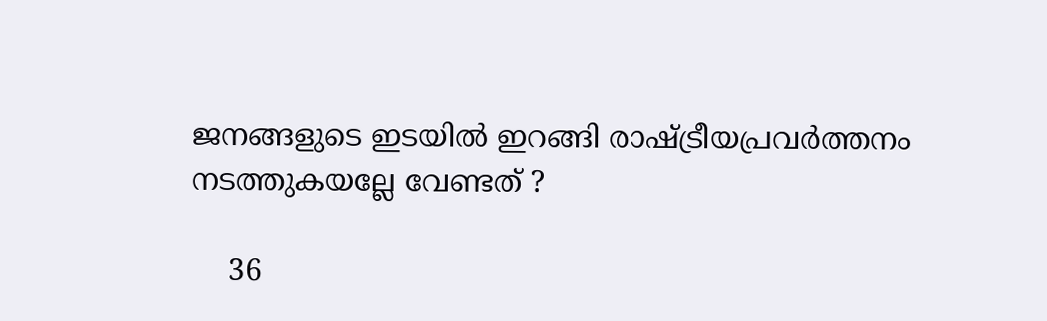ജനങ്ങളുടെ ഇടയിൽ ഇറങ്ങി രാഷ്ട്രീയപ്രവർത്തനം നടത്തുകയല്ലേ വേണ്ടത് ?

    36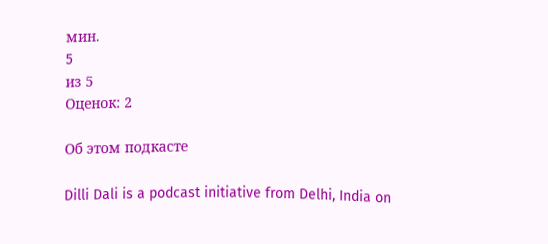мин.
5
из 5
Оценок: 2

Об этом подкасте

Dilli Dali is a podcast initiative from Delhi, India on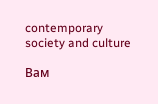contemporary society and culture

Вам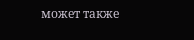может также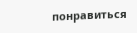понравиться